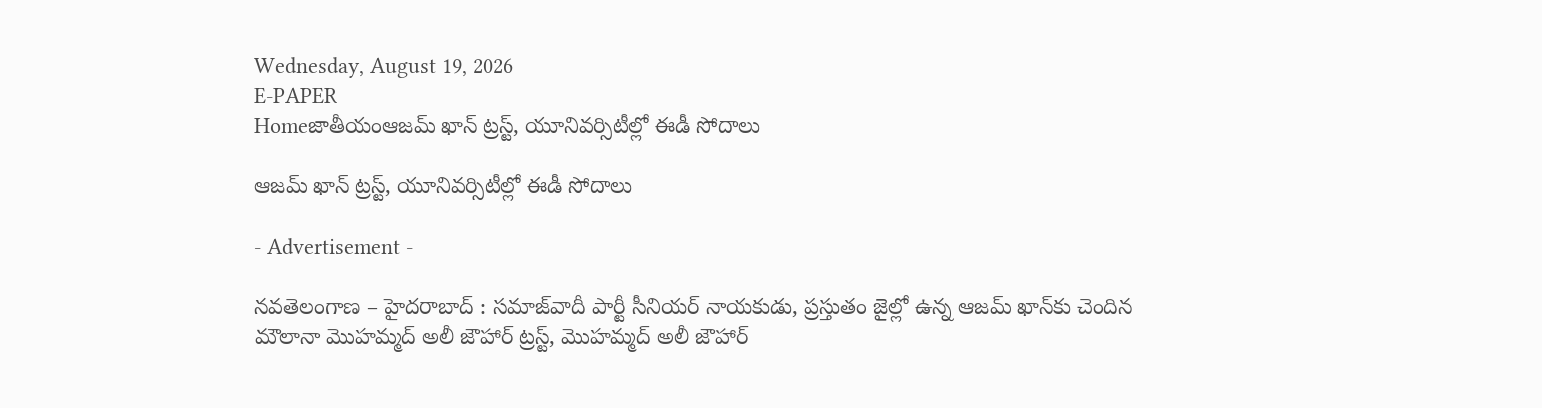Wednesday, August 19, 2026
E-PAPER
Homeజాతీయంఆజమ్ ఖాన్ ట్రస్ట్, యూనివర్సిటీల్లో ఈడీ సోదాలు

ఆజమ్ ఖాన్ ట్రస్ట్, యూనివర్సిటీల్లో ఈడీ సోదాలు

- Advertisement -

నవతెలంగాణ – హైదరాబాద్ : సమాజ్‌వాదీ పార్టీ సీనియర్ నాయకుడు, ప్రస్తుతం జైల్లో ఉన్న ఆజమ్ ఖాన్‌కు చెందిన మౌలానా మొహమ్మద్ అలీ జౌహార్ ట్రస్ట్, మొహమ్మద్ అలీ జౌహార్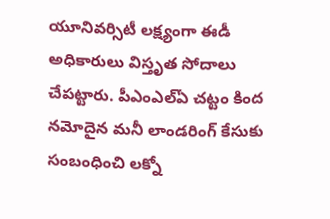యూనివర్సిటీ లక్ష్యంగా ఈడీ అధికారులు విస్తృత సోదాలు చేపట్టారు. పీఎంఎల్ఏ చట్టం కింద నమోదైన మనీ లాండరింగ్ కేసుకు సంబంధించి లక్నో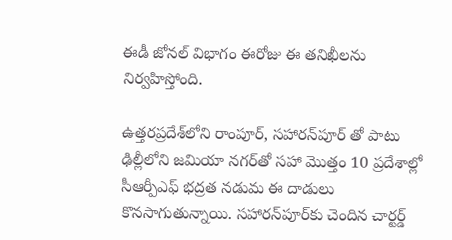ఈడీ జోనల్ విభాగం ఈరోజు ఈ తనిఖీలను నిర్వహిస్తోంది.

ఉత్తరప్రదేశ్‌లోని రాంపూర్, సహారన్‌పూర్ తో పాటు ఢిల్లీలోని జమియా నగర్‌తో సహా మొత్తం 10 ప్రదేశాల్లో సీఆర్పీఎఫ్ భద్రత నడుమ ఈ దాడులు కొనసాగుతున్నాయి. సహారన్‌పూర్‌కు చెందిన చార్టర్డ్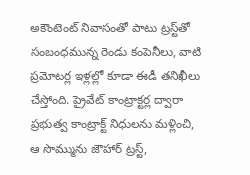అకౌంటెంట్ నివాసంతో పాటు ట్రస్ట్‌తో సంబంధమున్న రెండు కంపెనీలు, వాటి ప్రమోటర్ల ఇళ్లల్లో కూడా ఈడీ తనిఖీలు చేస్తోంది. ప్రైవేట్ కాంట్రాక్టర్ల ద్వారా ప్రభుత్వ కాంట్రాక్ట్ నిధులను మళ్లించి, ఆ సొమ్మును జౌహార్ ట్రస్ట్,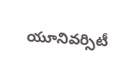యూనివర్సిటీ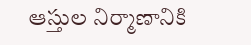ఆస్తుల నిర్మాణానికి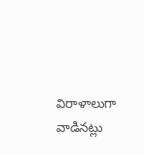విరాళాలుగా వాడినట్లు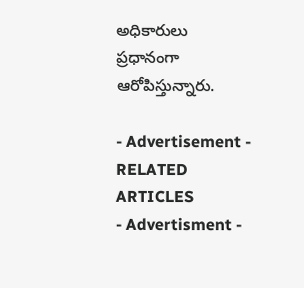అధికారులు ప్రధానంగా ఆరోపిస్తున్నారు.

- Advertisement -
RELATED ARTICLES
- Advertisment -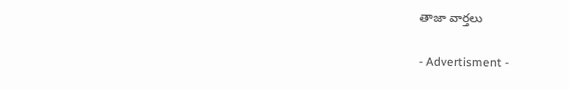తాజా వార్తలు

- Advertisment -